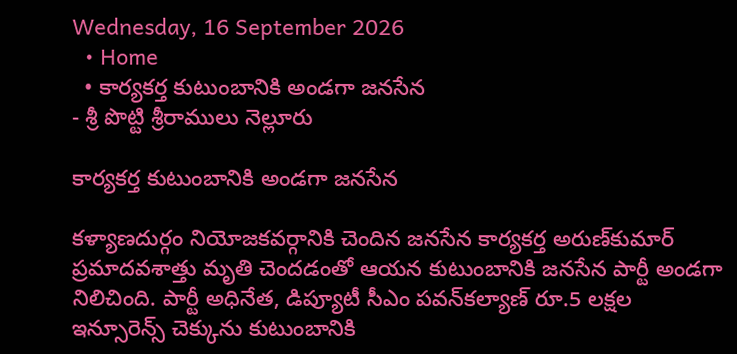Wednesday, 16 September 2026
  • Home
  • కార్యకర్త కుటుంబానికి అండగా జనసేన
- శ్రీ పొట్టి శ్రీరాములు నెల్లూరు

కార్యకర్త కుటుంబానికి అండగా జనసేన

కళ్యాణదుర్గం నియోజకవర్గానికి చెందిన జనసేన కార్యకర్త అరుణ్‌కుమార్‌ ప్రమాదవశాత్తు మృతి చెందడంతో ఆయన కుటుంబానికి జనసేన పార్టీ అండగా నిలిచింది. పార్టీ అధినేత, డిప్యూటీ సీఎం పవన్‌కల్యాణ్‌ రూ.5 లక్షల ఇన్సూరెన్స్‌ చెక్కును కుటుంబానికి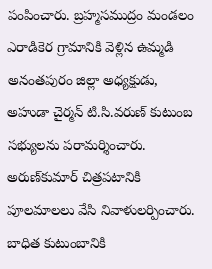పంపించారు. బ్రహ్మసముద్రం మండలం ఎరాడికెర గ్రామానికి వెళ్లిన ఉమ్మడి అనంతపురం జిల్లా అధ్యక్షుడు, అహుడా చైర్మన్‌ టి.సి.వరుణ్‌ కుటుంబ సభ్యులను పరామర్శించారు. అరుణ్‌కుమార్‌ చిత్రపటానికి పూలమాలలు వేసి నివాళులర్పించారు. బాధిత కుటుంబానికి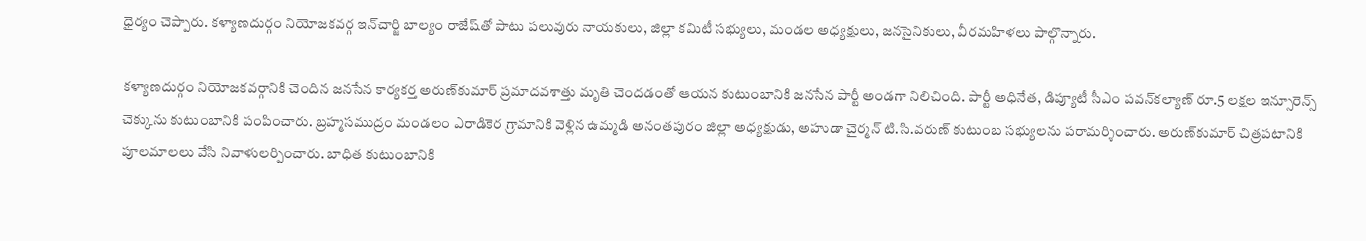ధైర్యం చెప్పారు. కళ్యాణదుర్గం నియోజకవర్గ ఇన్‌చార్జి బాల్యం రాజేష్‌తో పాటు పలువురు నాయకులు, జిల్లా కమిటీ సభ్యులు, మండల అధ్యక్షులు, జనసైనికులు, వీరమహిళలు పాల్గొన్నారు.

కళ్యాణదుర్గం నియోజకవర్గానికి చెందిన జనసేన కార్యకర్త అరుణ్‌కుమార్‌ ప్రమాదవశాత్తు మృతి చెందడంతో ఆయన కుటుంబానికి జనసేన పార్టీ అండగా నిలిచింది. పార్టీ అధినేత, డిప్యూటీ సీఎం పవన్‌కల్యాణ్‌ రూ.5 లక్షల ఇన్సూరెన్స్‌ చెక్కును కుటుంబానికి పంపించారు. బ్రహ్మసముద్రం మండలం ఎరాడికెర గ్రామానికి వెళ్లిన ఉమ్మడి అనంతపురం జిల్లా అధ్యక్షుడు, అహుడా చైర్మన్‌ టి.సి.వరుణ్‌ కుటుంబ సభ్యులను పరామర్శించారు. అరుణ్‌కుమార్‌ చిత్రపటానికి పూలమాలలు వేసి నివాళులర్పించారు. బాధిత కుటుంబానికి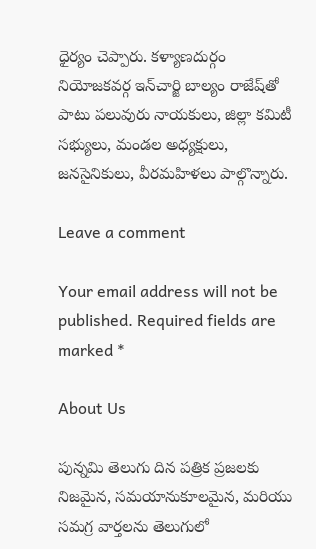ధైర్యం చెప్పారు. కళ్యాణదుర్గం నియోజకవర్గ ఇన్‌చార్జి బాల్యం రాజేష్‌తో పాటు పలువురు నాయకులు, జిల్లా కమిటీ సభ్యులు, మండల అధ్యక్షులు, జనసైనికులు, వీరమహిళలు పాల్గొన్నారు.

Leave a comment

Your email address will not be published. Required fields are marked *

About Us

పున్నమి తెలుగు దిన పత్రిక ప్రజలకు నిజమైన, సమయానుకూలమైన, మరియు సమగ్ర వార్తలను తెలుగులో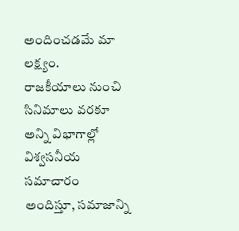అందించడమే మా లక్ష్యం.
రాజకీయాలు నుంచి సినిమాలు వరకూ అన్ని విభాగాల్లో విశ్వసనీయ సమాచారం అందిస్తూ, సమాజాన్ని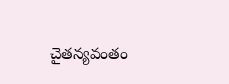చైతన్యవంతం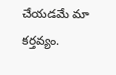చేయడమే మా కర్తవ్యం.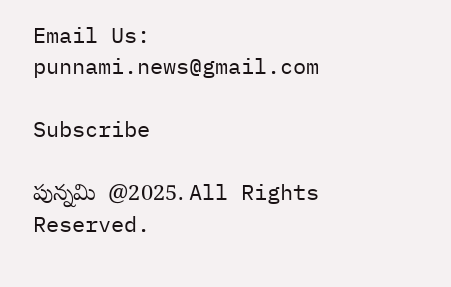Email Us: punnami.news@gmail.com

Subscribe

పున్నమి  @2025. All Rights Reserved.